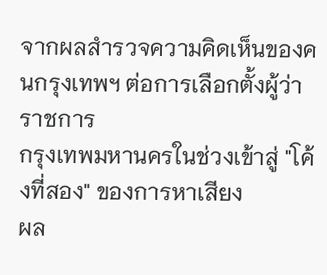จากผลสำรวจความคิดเห็นของคนกรุงเทพฯ ต่อการเลือกตั้งผู้ว่าราชการ
กรุงเทพมหานครในช่วงเข้าสู่ "โค้งที่สอง" ของการหาเสียง
ผล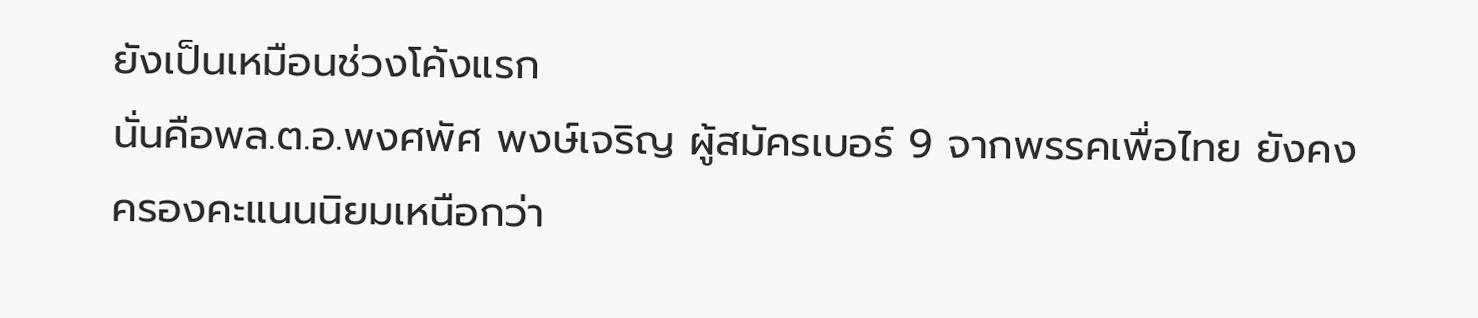ยังเป็นเหมือนช่วงโค้งแรก
นั่นคือพล.ต.อ.พงศพัศ พงษ์เจริญ ผู้สมัครเบอร์ 9 จากพรรคเพื่อไทย ยังคง
ครองคะแนนนิยมเหนือกว่า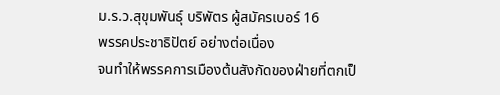ม.ร.ว.สุขุมพันธุ์ บริพัตร ผู้สมัครเบอร์ 16
พรรคประชาธิปัตย์ อย่างต่อเนื่อง
จนทำให้พรรคการเมืองต้นสังกัดของฝ่ายที่ตกเป็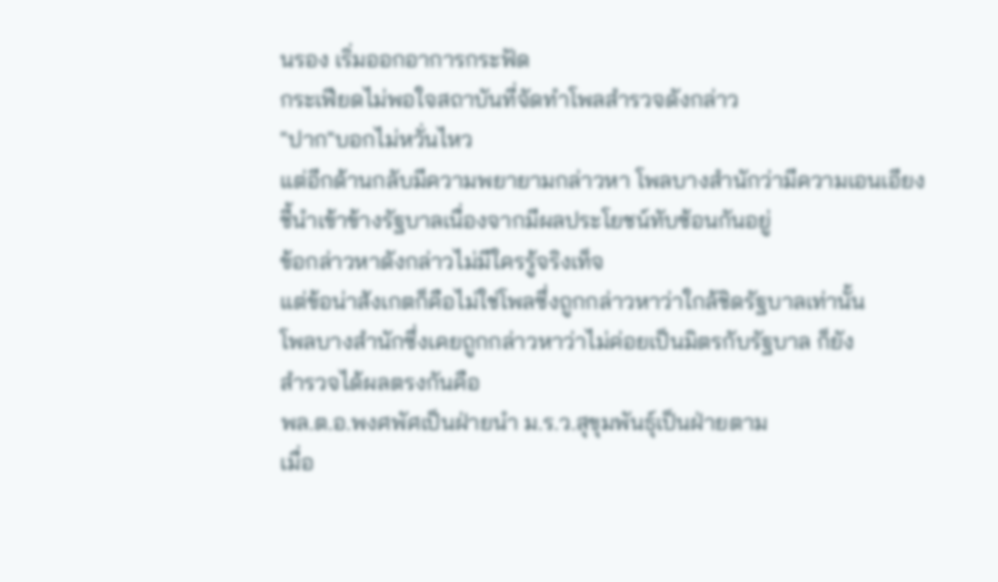นรอง เริ่มออกอาการกระฟัด
กระเฟียดไม่พอใจสถาบันที่จัดทำโพลสำรวจดังกล่าว
"ปาก"บอกไม่หวั่นไหว
แต่อีกด้านกลับมีความพยายามกล่าวหา โพลบางสำนักว่ามีความเอนเอียง
ชี้นำเข้าข้างรัฐบาลเนื่องจากมีผลประโยชน์ทับซ้อนกันอยู่
ข้อกล่าวหาดังกล่าวไม่มีใครรู้จริงเท็จ
แต่ข้อน่าสังเกตก็คือไม่ใช่โพลซึ่งถูกกล่าวหาว่าใกล้ชิดรัฐบาลเท่านั้น
โพลบางสำนักซึ่งเคยถูกกล่าวหาว่าไม่ค่อยเป็นมิตรกับรัฐบาล ก็ยัง
สำรวจได้ผลตรงกันคือ
พล.ต.อ.พงศพัศเป็นฝ่ายนำ ม.ร.ว.สุขุมพันธุ์เป็นฝ่ายตาม
เมื่อ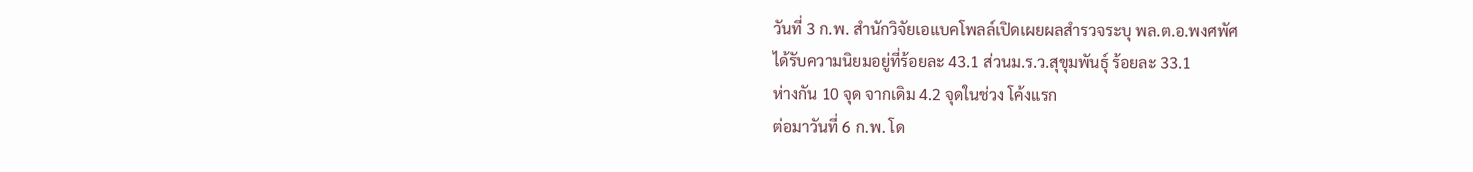วันที่ 3 ก.พ. สำนักวิจัยเอแบคโพลล์เปิดเผยผลสำรวจระบุ พล.ต.อ.พงศพัศ
ได้รับความนิยมอยู่ที่ร้อยละ 43.1 ส่วนม.ร.ว.สุขุมพันธุ์ ร้อยละ 33.1
ห่างกัน 10 จุด จากเดิม 4.2 จุดในช่วง โค้งแรก
ต่อมาวันที่ 6 ก.พ. โด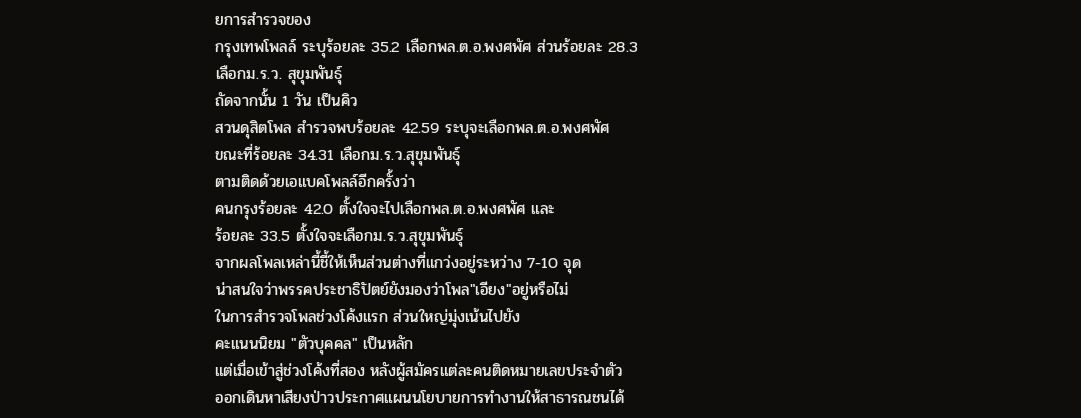ยการสำรวจของ
กรุงเทพโพลล์ ระบุร้อยละ 35.2 เลือกพล.ต.อ.พงศพัศ ส่วนร้อยละ 28.3
เลือกม.ร.ว. สุขุมพันธุ์
ถัดจากนั้น 1 วัน เป็นคิว
สวนดุสิตโพล สำรวจพบร้อยละ 42.59 ระบุจะเลือกพล.ต.อ.พงศพัศ
ขณะที่ร้อยละ 34.31 เลือกม.ร.ว.สุขุมพันธุ์
ตามติดด้วยเอแบคโพลล์อีกครั้งว่า
คนกรุงร้อยละ 42.0 ตั้งใจจะไปเลือกพล.ต.อ.พงศพัศ และ
ร้อยละ 33.5 ตั้งใจจะเลือกม.ร.ว.สุขุมพันธุ์
จากผลโพลเหล่านี้ชี้ให้เห็นส่วนต่างที่แกว่งอยู่ระหว่าง 7-10 จุด
น่าสนใจว่าพรรคประชาธิปัตย์ยังมองว่าโพล"เอียง"อยู่หรือไม่
ในการสำรวจโพลช่วงโค้งแรก ส่วนใหญ่มุ่งเน้นไปยัง
คะแนนนิยม "ตัวบุคคล" เป็นหลัก
แต่เมื่อเข้าสู่ช่วงโค้งที่สอง หลังผู้สมัครแต่ละคนติดหมายเลขประจำตัว
ออกเดินหาเสียงป่าวประกาศแผนนโยบายการทำงานให้สาธารณชนได้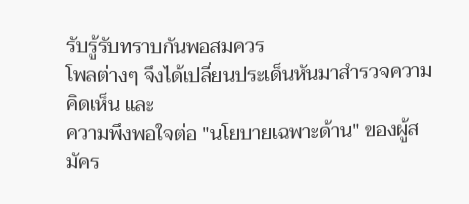รับรู้รับทราบกันพอสมควร
โพลต่างๆ จึงได้เปลี่ยนประเด็นหันมาสำรวจความคิดเห็น และ
ความพึงพอใจต่อ "นโยบายเฉพาะด้าน" ของผู้สมัคร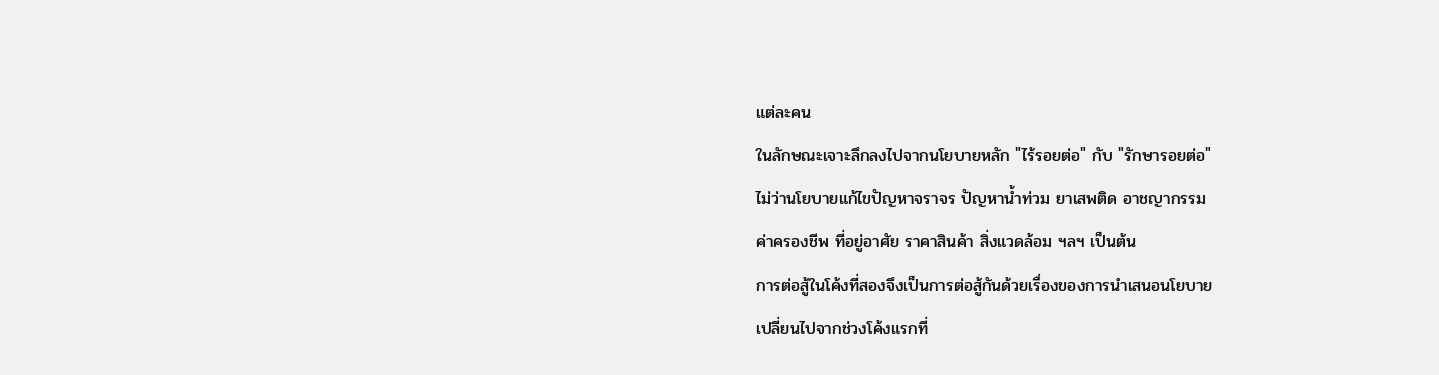แต่ละคน
ในลักษณะเจาะลึกลงไปจากนโยบายหลัก "ไร้รอยต่อ" กับ "รักษารอยต่อ"
ไม่ว่านโยบายแก้ไขปัญหาจราจร ปัญหาน้ำท่วม ยาเสพติด อาชญากรรม
ค่าครองชีพ ที่อยู่อาศัย ราคาสินค้า สิ่งแวดล้อม ฯลฯ เป็นต้น
การต่อสู้ในโค้งที่สองจึงเป็นการต่อสู้กันด้วยเรื่องของการนำเสนอนโยบาย
เปลี่ยนไปจากช่วงโค้งแรกที่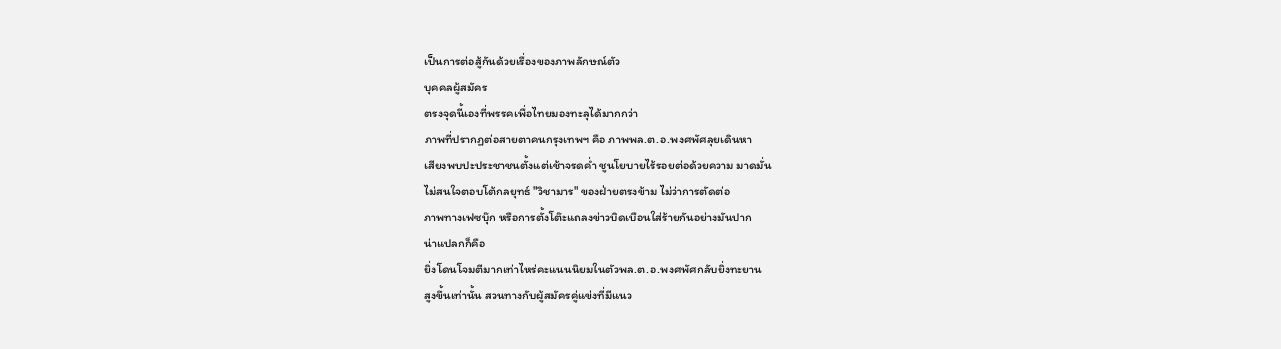เป็นการต่อสู้กันด้วยเรื่องของภาพลักษณ์ตัว
บุคคลผู้สมัคร
ตรงจุดนี้เองที่พรรคเพื่อไทยมองทะลุได้มากกว่า
ภาพที่ปรากฏต่อสายตาคนกรุงเทพฯ คือ ภาพพล.ต.อ.พงศพัศลุยเดินหา
เสียงพบปะประชาชนตั้งแต่เช้าจรดค่ำ ชูนโยบายไร้รอยต่อด้วยความ มาดมั่น
ไม่สนใจตอบโต้กลยุทธ์ "วิชามาร" ของฝ่ายตรงข้าม ไม่ว่าการตัดต่อ
ภาพทางเฟซบุ๊ก หรือการตั้งโต๊ะแถลงข่าวบิดเบือนใส่ร้ายกันอย่างมันปาก
น่าแปลกก็คือ
ยิ่งโดนโจมตีมากเท่าไหร่คะแนนนิยมในตัวพล.ต.อ.พงศพัศกลับยิ่งทะยาน
สูงขึ้นเท่านั้น สวนทางกับผู้สมัครคู่แข่งที่มีแนว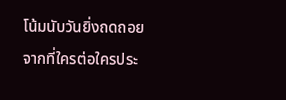โน้มนับวันยิ่งถดถอย
จากที่ใครต่อใครประ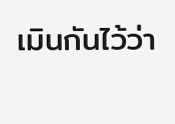เมินกันไว้ว่า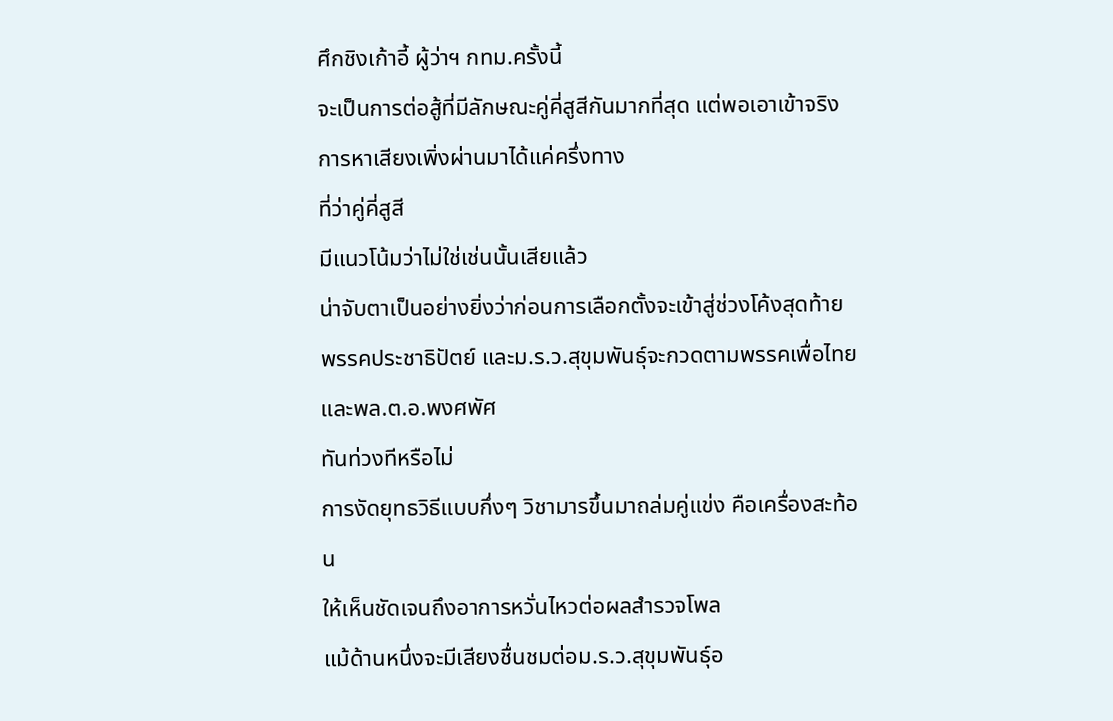ศึกชิงเก้าอี้ ผู้ว่าฯ กทม.ครั้งนี้
จะเป็นการต่อสู้ที่มีลักษณะคู่คี่สูสีกันมากที่สุด แต่พอเอาเข้าจริง
การหาเสียงเพิ่งผ่านมาได้แค่ครึ่งทาง
ที่ว่าคู่คี่สูสี
มีแนวโน้มว่าไม่ใช่เช่นนั้นเสียแล้ว
น่าจับตาเป็นอย่างยิ่งว่าก่อนการเลือกตั้งจะเข้าสู่ช่วงโค้งสุดท้าย
พรรคประชาธิปัตย์ และม.ร.ว.สุขุมพันธุ์จะกวดตามพรรคเพื่อไทย
และพล.ต.อ.พงศพัศ
ทันท่วงทีหรือไม่
การงัดยุทธวิธีแบบกึ่งๆ วิชามารขึ้นมาถล่มคู่แข่ง คือเครื่องสะท้อน
ให้เห็นชัดเจนถึงอาการหวั่นไหวต่อผลสำรวจโพล
แม้ด้านหนึ่งจะมีเสียงชื่นชมต่อม.ร.ว.สุขุมพันธุ์อ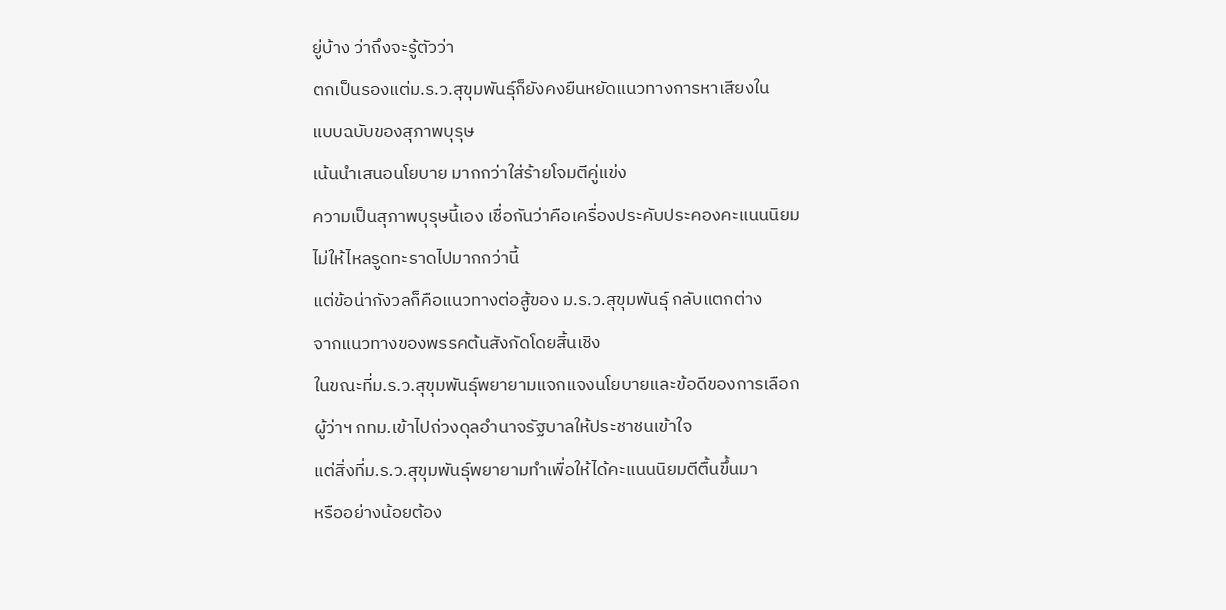ยู่บ้าง ว่าถึงจะรู้ตัวว่า
ตกเป็นรองแต่ม.ร.ว.สุขุมพันธุ์ก็ยังคงยืนหยัดแนวทางการหาเสียงใน
แบบฉบับของสุภาพบุรุษ
เน้นนำเสนอนโยบาย มากกว่าใส่ร้ายโจมตีคู่แข่ง
ความเป็นสุภาพบุรุษนี้เอง เชื่อกันว่าคือเครื่องประคับประคองคะแนนนิยม
ไม่ให้ไหลรูดทะราดไปมากกว่านี้
แต่ข้อน่ากังวลก็คือแนวทางต่อสู้ของ ม.ร.ว.สุขุมพันธุ์ กลับแตกต่าง
จากแนวทางของพรรคต้นสังกัดโดยสิ้นเชิง
ในขณะที่ม.ร.ว.สุขุมพันธุ์พยายามแจกแจงนโยบายและข้อดีของการเลือก
ผู้ว่าฯ กทม.เข้าไปถ่วงดุลอำนาจรัฐบาลให้ประชาชนเข้าใจ
แต่สิ่งที่ม.ร.ว.สุขุมพันธุ์พยายามทำเพื่อให้ได้คะแนนนิยมตีตื้นขึ้นมา
หรืออย่างน้อยต้อง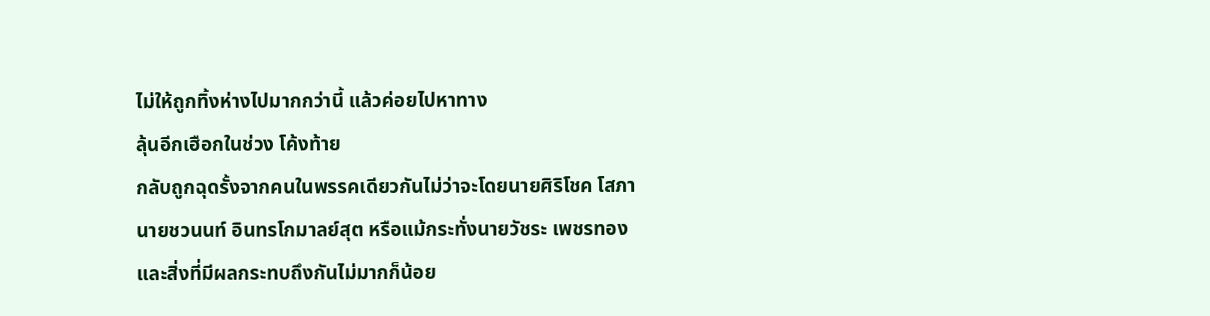ไม่ให้ถูกทิ้งห่างไปมากกว่านี้ แล้วค่อยไปหาทาง
ลุ้นอีกเฮือกในช่วง โค้งท้าย
กลับถูกฉุดรั้งจากคนในพรรคเดียวกันไม่ว่าจะโดยนายศิริโชค โสภา
นายชวนนท์ อินทรโกมาลย์สุต หรือแม้กระทั่งนายวัชระ เพชรทอง
และสิ่งที่มีผลกระทบถึงกันไม่มากก็น้อย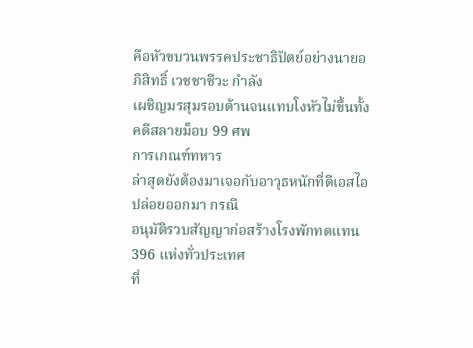คือหัวขบวนพรรคประชาธิปัตย์อย่างนายอภิสิทธิ์ เวชชาชีวะ กำลัง
เผชิญมรสุมรอบด้านจนแทบโงหัวไม่ขึ้นทั้งคดีสลายม็อบ 99 ศพ
การเกณฑ์ทหาร
ล่าสุดยังต้องมาเจอกับอาวุธหนักที่ดีเอสไอปล่อยออกมา กรณี
อนุมัติรวบสัญญาก่อสร้างโรงพักทดแทน 396 แห่งทั่วประเทศ
ที่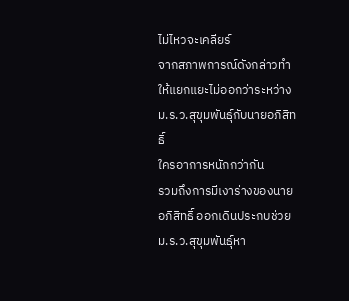ไม่ไหวจะเคลียร์
จากสภาพการณ์ดังกล่าวทำให้แยกแยะไม่ออกว่าระหว่าง
ม.ร.ว.สุขุมพันธุ์กับนายอภิสิทธิ์
ใครอาการหนักกว่ากัน
รวมถึงการมีเงาร่างของนายอภิสิทธิ์ ออกเดินประกบช่วย
ม.ร.ว.สุขุมพันธุ์หา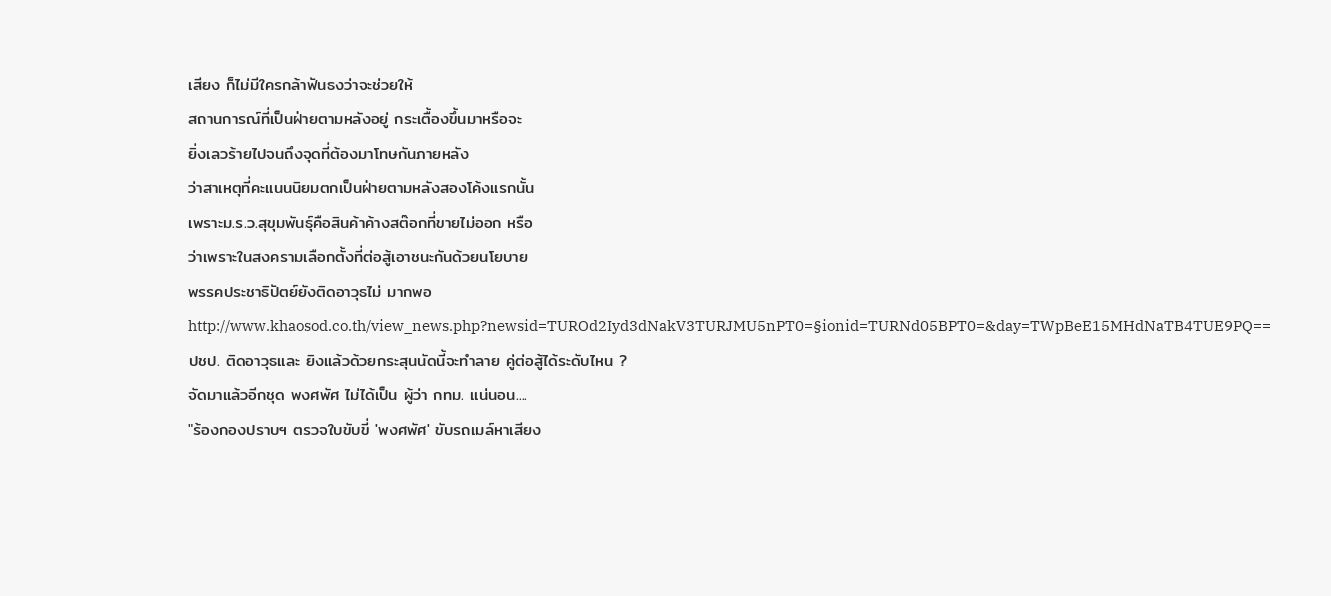เสียง ก็ไม่มีใครกล้าฟันธงว่าจะช่วยให้
สถานการณ์ที่เป็นฝ่ายตามหลังอยู่ กระเตื้องขึ้นมาหรือจะ
ยิ่งเลวร้ายไปจนถึงจุดที่ต้องมาโทษกันภายหลัง
ว่าสาเหตุที่คะแนนนิยมตกเป็นฝ่ายตามหลังสองโค้งแรกนั้น
เพราะม.ร.ว.สุขุมพันธุ์คือสินค้าค้างสต๊อกที่ขายไม่ออก หรือ
ว่าเพราะในสงครามเลือกตั้งที่ต่อสู้เอาชนะกันด้วยนโยบาย
พรรคประชาธิปัตย์ยังติดอาวุธไม่ มากพอ
http://www.khaosod.co.th/view_news.php?newsid=TUROd2Iyd3dNakV3TURJMU5nPT0=§ionid=TURNd05BPT0=&day=TWpBeE15MHdNaTB4TUE9PQ==
ปชป. ติดอาวุธและ ยิงแล้วด้วยกระสุนนัดนี้จะทำลาย คู่ต่อสู้ได้ระดับไหน ?
จัดมาแล้วอีกชุด พงศพัศ ไม่ได้เป็น ผู้ว่า กทม. แน่นอน....
"ร้องกองปราบฯ ตรวจใบขับขี่ 'พงศพัศ' ขับรถเมล์หาเสียง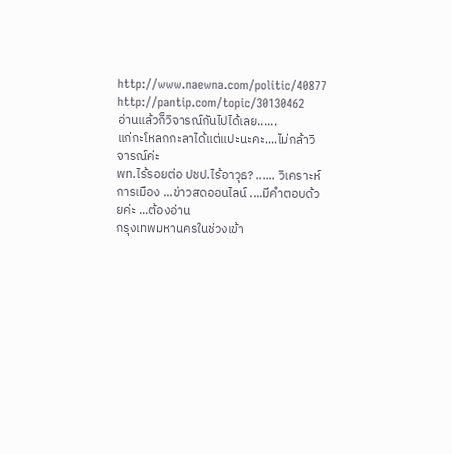http://www.naewna.com/politic/40877
http://pantip.com/topic/30130462
อ่านแล้วก็วิจารณ์กันไปได้เลย......
แก่กะโหลกกะลาได้แต่แปะนะคะ....ไม่กล้าวิจารณ์ค่ะ
พท.ไร้รอยต่อ ปชป.ไร้อาวุธ? ...... วิเคราะห์การเมือง ...ข่าวสดออนไลน์ ....มีคำตอบด้วยค่ะ ...ต้องอ่าน
กรุงเทพมหานครในช่วงเข้า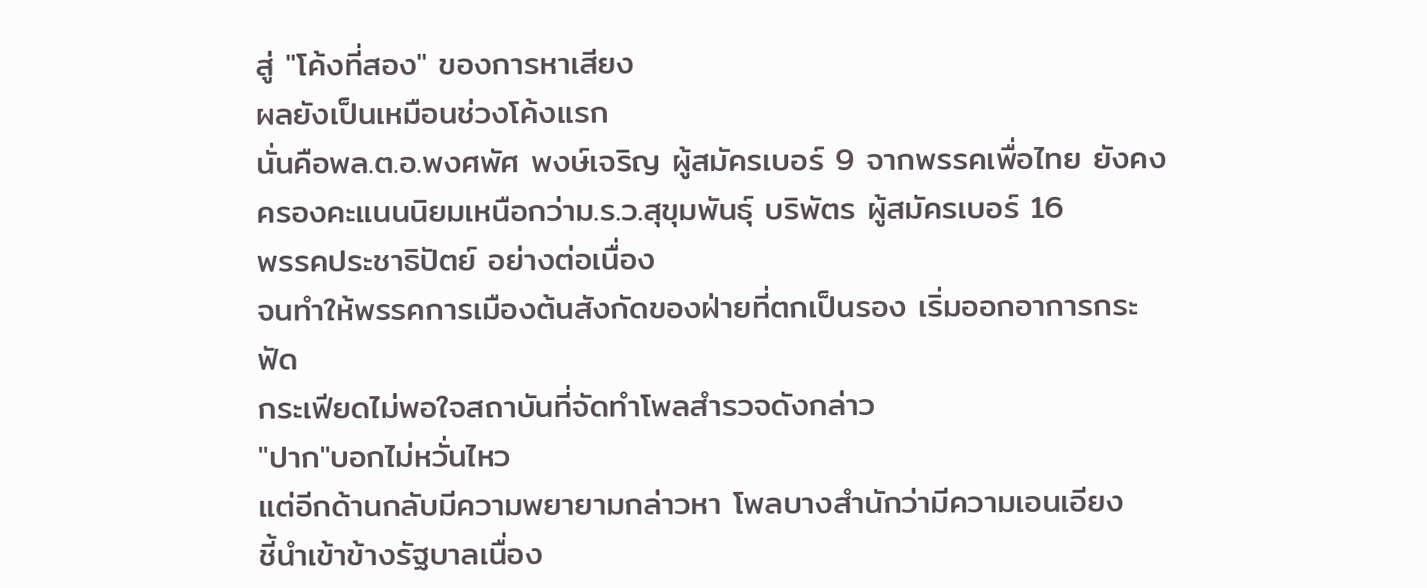สู่ "โค้งที่สอง" ของการหาเสียง
ผลยังเป็นเหมือนช่วงโค้งแรก
นั่นคือพล.ต.อ.พงศพัศ พงษ์เจริญ ผู้สมัครเบอร์ 9 จากพรรคเพื่อไทย ยังคง
ครองคะแนนนิยมเหนือกว่าม.ร.ว.สุขุมพันธุ์ บริพัตร ผู้สมัครเบอร์ 16
พรรคประชาธิปัตย์ อย่างต่อเนื่อง
จนทำให้พรรคการเมืองต้นสังกัดของฝ่ายที่ตกเป็นรอง เริ่มออกอาการกระฟัด
กระเฟียดไม่พอใจสถาบันที่จัดทำโพลสำรวจดังกล่าว
"ปาก"บอกไม่หวั่นไหว
แต่อีกด้านกลับมีความพยายามกล่าวหา โพลบางสำนักว่ามีความเอนเอียง
ชี้นำเข้าข้างรัฐบาลเนื่อง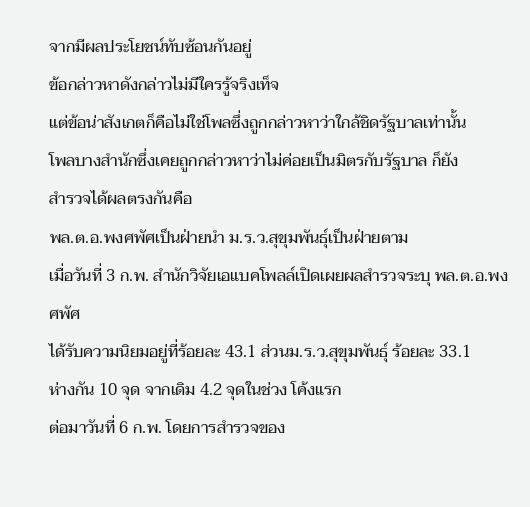จากมีผลประโยชน์ทับซ้อนกันอยู่
ข้อกล่าวหาดังกล่าวไม่มีใครรู้จริงเท็จ
แต่ข้อน่าสังเกตก็คือไม่ใช่โพลซึ่งถูกกล่าวหาว่าใกล้ชิดรัฐบาลเท่านั้น
โพลบางสำนักซึ่งเคยถูกกล่าวหาว่าไม่ค่อยเป็นมิตรกับรัฐบาล ก็ยัง
สำรวจได้ผลตรงกันคือ
พล.ต.อ.พงศพัศเป็นฝ่ายนำ ม.ร.ว.สุขุมพันธุ์เป็นฝ่ายตาม
เมื่อวันที่ 3 ก.พ. สำนักวิจัยเอแบคโพลล์เปิดเผยผลสำรวจระบุ พล.ต.อ.พงศพัศ
ได้รับความนิยมอยู่ที่ร้อยละ 43.1 ส่วนม.ร.ว.สุขุมพันธุ์ ร้อยละ 33.1
ห่างกัน 10 จุด จากเดิม 4.2 จุดในช่วง โค้งแรก
ต่อมาวันที่ 6 ก.พ. โดยการสำรวจของ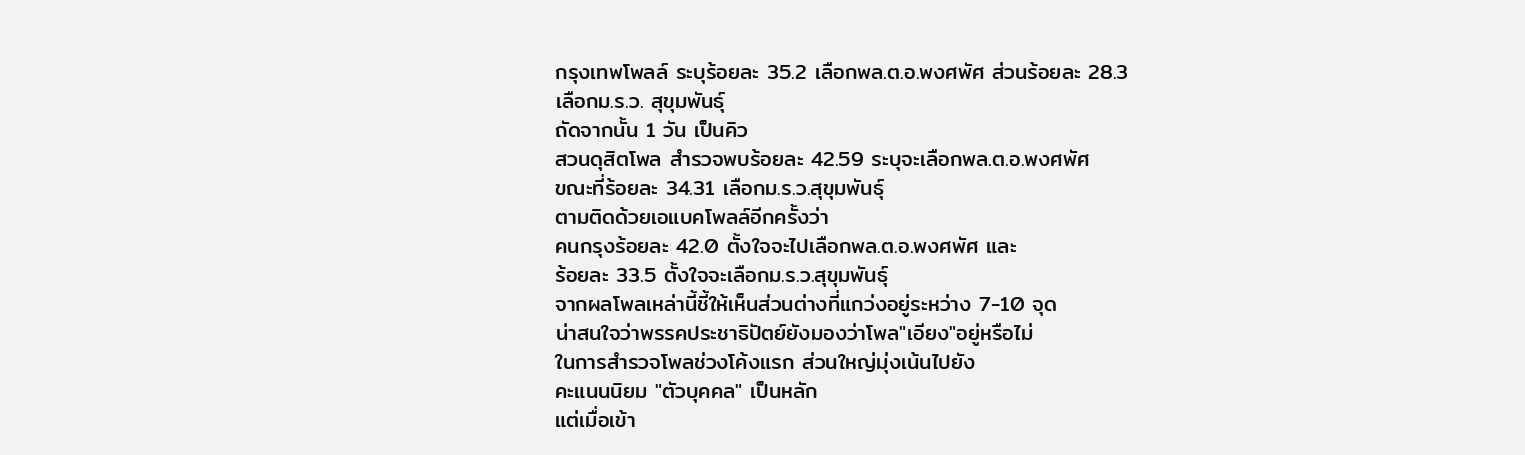กรุงเทพโพลล์ ระบุร้อยละ 35.2 เลือกพล.ต.อ.พงศพัศ ส่วนร้อยละ 28.3
เลือกม.ร.ว. สุขุมพันธุ์
ถัดจากนั้น 1 วัน เป็นคิว
สวนดุสิตโพล สำรวจพบร้อยละ 42.59 ระบุจะเลือกพล.ต.อ.พงศพัศ
ขณะที่ร้อยละ 34.31 เลือกม.ร.ว.สุขุมพันธุ์
ตามติดด้วยเอแบคโพลล์อีกครั้งว่า
คนกรุงร้อยละ 42.0 ตั้งใจจะไปเลือกพล.ต.อ.พงศพัศ และ
ร้อยละ 33.5 ตั้งใจจะเลือกม.ร.ว.สุขุมพันธุ์
จากผลโพลเหล่านี้ชี้ให้เห็นส่วนต่างที่แกว่งอยู่ระหว่าง 7-10 จุด
น่าสนใจว่าพรรคประชาธิปัตย์ยังมองว่าโพล"เอียง"อยู่หรือไม่
ในการสำรวจโพลช่วงโค้งแรก ส่วนใหญ่มุ่งเน้นไปยัง
คะแนนนิยม "ตัวบุคคล" เป็นหลัก
แต่เมื่อเข้า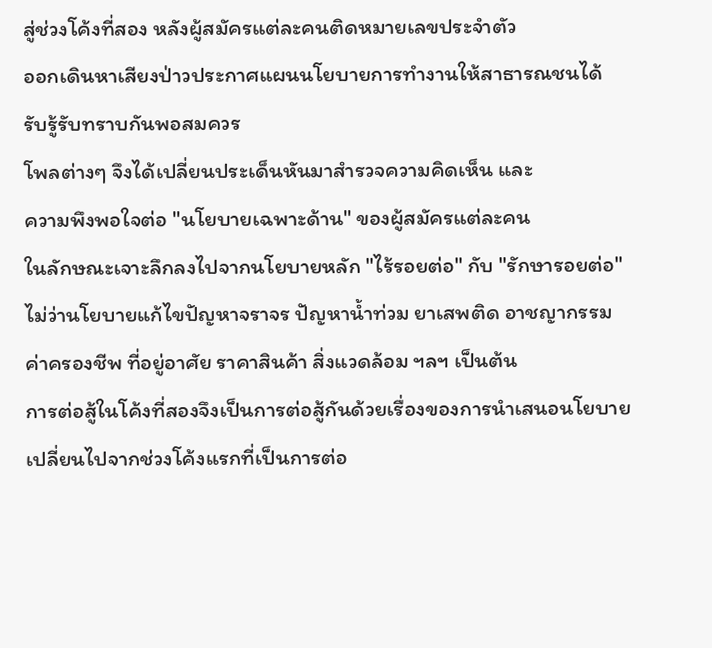สู่ช่วงโค้งที่สอง หลังผู้สมัครแต่ละคนติดหมายเลขประจำตัว
ออกเดินหาเสียงป่าวประกาศแผนนโยบายการทำงานให้สาธารณชนได้
รับรู้รับทราบกันพอสมควร
โพลต่างๆ จึงได้เปลี่ยนประเด็นหันมาสำรวจความคิดเห็น และ
ความพึงพอใจต่อ "นโยบายเฉพาะด้าน" ของผู้สมัครแต่ละคน
ในลักษณะเจาะลึกลงไปจากนโยบายหลัก "ไร้รอยต่อ" กับ "รักษารอยต่อ"
ไม่ว่านโยบายแก้ไขปัญหาจราจร ปัญหาน้ำท่วม ยาเสพติด อาชญากรรม
ค่าครองชีพ ที่อยู่อาศัย ราคาสินค้า สิ่งแวดล้อม ฯลฯ เป็นต้น
การต่อสู้ในโค้งที่สองจึงเป็นการต่อสู้กันด้วยเรื่องของการนำเสนอนโยบาย
เปลี่ยนไปจากช่วงโค้งแรกที่เป็นการต่อ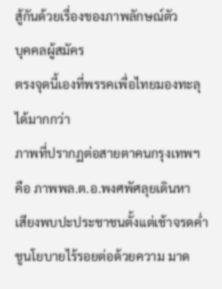สู้กันด้วยเรื่องของภาพลักษณ์ตัว
บุคคลผู้สมัคร
ตรงจุดนี้เองที่พรรคเพื่อไทยมองทะลุได้มากกว่า
ภาพที่ปรากฏต่อสายตาคนกรุงเทพฯ คือ ภาพพล.ต.อ.พงศพัศลุยเดินหา
เสียงพบปะประชาชนตั้งแต่เช้าจรดค่ำ ชูนโยบายไร้รอยต่อด้วยความ มาด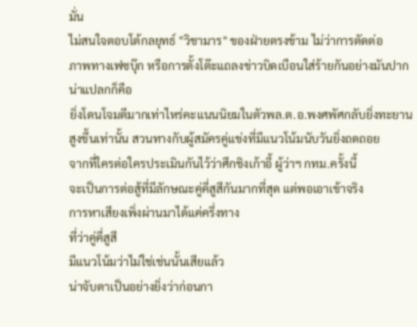มั่น
ไม่สนใจตอบโต้กลยุทธ์ "วิชามาร" ของฝ่ายตรงข้าม ไม่ว่าการตัดต่อ
ภาพทางเฟซบุ๊ก หรือการตั้งโต๊ะแถลงข่าวบิดเบือนใส่ร้ายกันอย่างมันปาก
น่าแปลกก็คือ
ยิ่งโดนโจมตีมากเท่าไหร่คะแนนนิยมในตัวพล.ต.อ.พงศพัศกลับยิ่งทะยาน
สูงขึ้นเท่านั้น สวนทางกับผู้สมัครคู่แข่งที่มีแนวโน้มนับวันยิ่งถดถอย
จากที่ใครต่อใครประเมินกันไว้ว่าศึกชิงเก้าอี้ ผู้ว่าฯ กทม.ครั้งนี้
จะเป็นการต่อสู้ที่มีลักษณะคู่คี่สูสีกันมากที่สุด แต่พอเอาเข้าจริง
การหาเสียงเพิ่งผ่านมาได้แค่ครึ่งทาง
ที่ว่าคู่คี่สูสี
มีแนวโน้มว่าไม่ใช่เช่นนั้นเสียแล้ว
น่าจับตาเป็นอย่างยิ่งว่าก่อนกา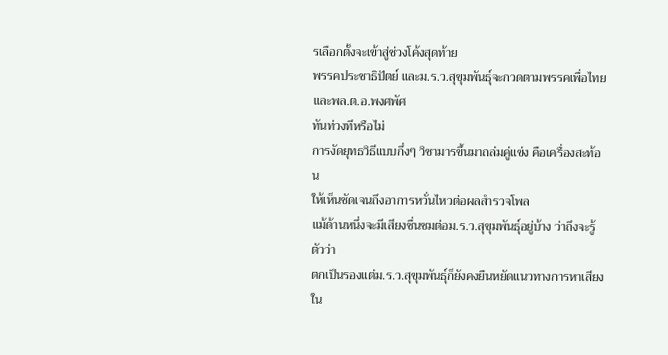รเลือกตั้งจะเข้าสู่ช่วงโค้งสุดท้าย
พรรคประชาธิปัตย์ และม.ร.ว.สุขุมพันธุ์จะกวดตามพรรคเพื่อไทย
และพล.ต.อ.พงศพัศ
ทันท่วงทีหรือไม่
การงัดยุทธวิธีแบบกึ่งๆ วิชามารขึ้นมาถล่มคู่แข่ง คือเครื่องสะท้อน
ให้เห็นชัดเจนถึงอาการหวั่นไหวต่อผลสำรวจโพล
แม้ด้านหนึ่งจะมีเสียงชื่นชมต่อม.ร.ว.สุขุมพันธุ์อยู่บ้าง ว่าถึงจะรู้ตัวว่า
ตกเป็นรองแต่ม.ร.ว.สุขุมพันธุ์ก็ยังคงยืนหยัดแนวทางการหาเสียงใน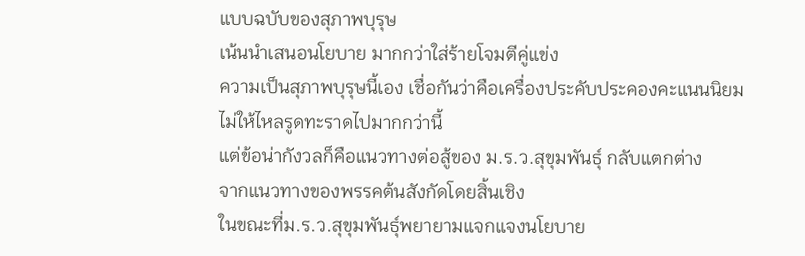แบบฉบับของสุภาพบุรุษ
เน้นนำเสนอนโยบาย มากกว่าใส่ร้ายโจมตีคู่แข่ง
ความเป็นสุภาพบุรุษนี้เอง เชื่อกันว่าคือเครื่องประคับประคองคะแนนนิยม
ไม่ให้ไหลรูดทะราดไปมากกว่านี้
แต่ข้อน่ากังวลก็คือแนวทางต่อสู้ของ ม.ร.ว.สุขุมพันธุ์ กลับแตกต่าง
จากแนวทางของพรรคต้นสังกัดโดยสิ้นเชิง
ในขณะที่ม.ร.ว.สุขุมพันธุ์พยายามแจกแจงนโยบาย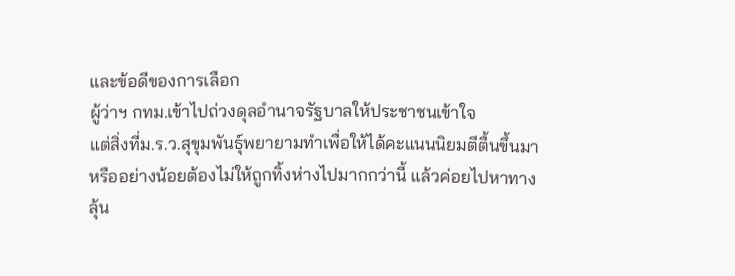และข้อดีของการเลือก
ผู้ว่าฯ กทม.เข้าไปถ่วงดุลอำนาจรัฐบาลให้ประชาชนเข้าใจ
แต่สิ่งที่ม.ร.ว.สุขุมพันธุ์พยายามทำเพื่อให้ได้คะแนนนิยมตีตื้นขึ้นมา
หรืออย่างน้อยต้องไม่ให้ถูกทิ้งห่างไปมากกว่านี้ แล้วค่อยไปหาทาง
ลุ้น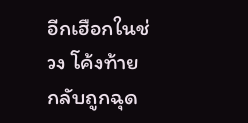อีกเฮือกในช่วง โค้งท้าย
กลับถูกฉุด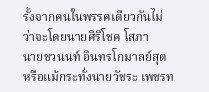รั้งจากคนในพรรคเดียวกันไม่ว่าจะโดยนายศิริโชค โสภา
นายชวนนท์ อินทรโกมาลย์สุต หรือแม้กระทั่งนายวัชระ เพชรท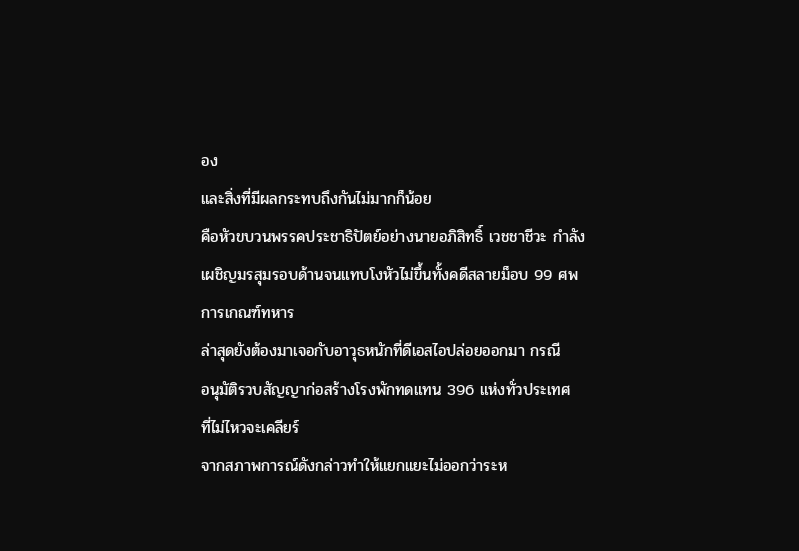อง
และสิ่งที่มีผลกระทบถึงกันไม่มากก็น้อย
คือหัวขบวนพรรคประชาธิปัตย์อย่างนายอภิสิทธิ์ เวชชาชีวะ กำลัง
เผชิญมรสุมรอบด้านจนแทบโงหัวไม่ขึ้นทั้งคดีสลายม็อบ 99 ศพ
การเกณฑ์ทหาร
ล่าสุดยังต้องมาเจอกับอาวุธหนักที่ดีเอสไอปล่อยออกมา กรณี
อนุมัติรวบสัญญาก่อสร้างโรงพักทดแทน 396 แห่งทั่วประเทศ
ที่ไม่ไหวจะเคลียร์
จากสภาพการณ์ดังกล่าวทำให้แยกแยะไม่ออกว่าระห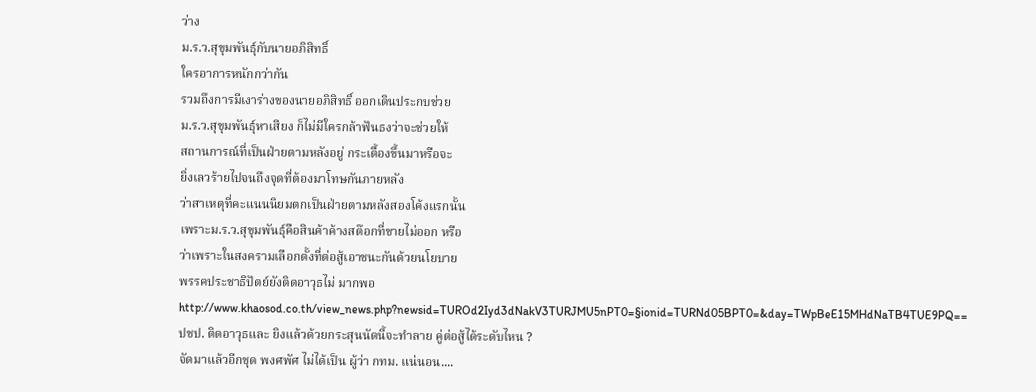ว่าง
ม.ร.ว.สุขุมพันธุ์กับนายอภิสิทธิ์
ใครอาการหนักกว่ากัน
รวมถึงการมีเงาร่างของนายอภิสิทธิ์ ออกเดินประกบช่วย
ม.ร.ว.สุขุมพันธุ์หาเสียง ก็ไม่มีใครกล้าฟันธงว่าจะช่วยให้
สถานการณ์ที่เป็นฝ่ายตามหลังอยู่ กระเตื้องขึ้นมาหรือจะ
ยิ่งเลวร้ายไปจนถึงจุดที่ต้องมาโทษกันภายหลัง
ว่าสาเหตุที่คะแนนนิยมตกเป็นฝ่ายตามหลังสองโค้งแรกนั้น
เพราะม.ร.ว.สุขุมพันธุ์คือสินค้าค้างสต๊อกที่ขายไม่ออก หรือ
ว่าเพราะในสงครามเลือกตั้งที่ต่อสู้เอาชนะกันด้วยนโยบาย
พรรคประชาธิปัตย์ยังติดอาวุธไม่ มากพอ
http://www.khaosod.co.th/view_news.php?newsid=TUROd2Iyd3dNakV3TURJMU5nPT0=§ionid=TURNd05BPT0=&day=TWpBeE15MHdNaTB4TUE9PQ==
ปชป. ติดอาวุธและ ยิงแล้วด้วยกระสุนนัดนี้จะทำลาย คู่ต่อสู้ได้ระดับไหน ?
จัดมาแล้วอีกชุด พงศพัศ ไม่ได้เป็น ผู้ว่า กทม. แน่นอน....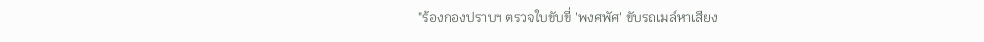"ร้องกองปราบฯ ตรวจใบขับขี่ 'พงศพัศ' ขับรถเมล์หาเสียง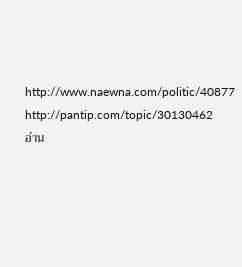http://www.naewna.com/politic/40877
http://pantip.com/topic/30130462
อ่าน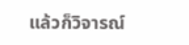แล้วก็วิจารณ์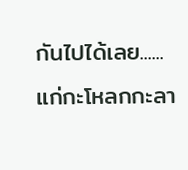กันไปได้เลย......
แก่กะโหลกกะลา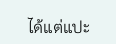ได้แต่แปะ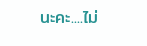นะคะ....ไม่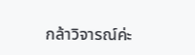กล้าวิจารณ์ค่ะ